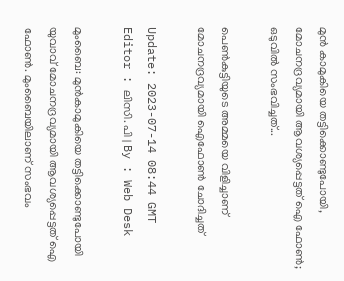മുൻ കാമുകിയെ തട്ടിക്കൊണ്ടുപോയി, മോചനദ്രവ്യമായി ആവശ്യപ്പെട്ടത് ഐ ഫോൺ; ഒടുവിൽ സംഭവിച്ചത്...

പെണ്‍കുട്ടിയുടെ അമ്മയെ വിളിച്ചാണ് മോചനദ്രവ്യമായി ഐഫോൺ ചോദിച്ചത്

Update: 2023-07-14 08:44 GMT
Editor : ലിസി. പി | By : Web Desk

മുംബൈ: മുൻകാമുകിയെ തട്ടിക്കൊണ്ടുപോയി യുവാവ് മോചനദ്രവ്യമായി ആവശ്യപ്പെട്ടത് ഐ ഫോൺ. മുംബൈയിലാണ് സംഭവം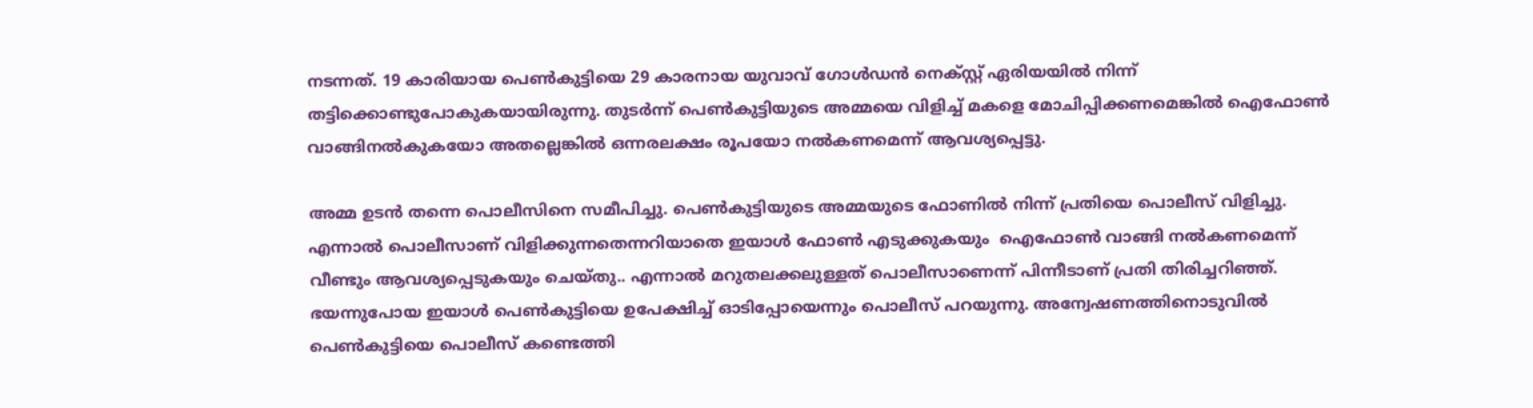നടന്നത്. 19 കാരിയായ പെണ്‍കുട്ടിയെ 29 കാരനായ യുവാവ് ഗോൾഡൻ നെക്സ്റ്റ് ഏരിയയിൽ നിന്ന് തട്ടിക്കൊണ്ടുപോകുകയായിരുന്നു. തുടർന്ന് പെണ്‍കുട്ടിയുടെ അമ്മയെ വിളിച്ച് മകളെ മോചിപ്പിക്കണമെങ്കിൽ ഐഫോൺ വാങ്ങിനൽകുകയോ അതല്ലെങ്കിൽ ഒന്നരലക്ഷം രൂപയോ നൽകണമെന്ന് ആവശ്യപ്പെട്ടു.

അമ്മ ഉടൻ തന്നെ പൊലീസിനെ സമീപിച്ചു. പെൺകുട്ടിയുടെ അമ്മയുടെ ഫോണിൽ നിന്ന് പ്രതിയെ പൊലീസ് വിളിച്ചു. എന്നാൽ പൊലീസാണ് വിളിക്കുന്നതെന്നറിയാതെ ഇയാൾ ഫോൺ എടുക്കുകയും  ഐഫോൺ വാങ്ങി നൽകണമെന്ന് വീണ്ടും ആവശ്യപ്പെടുകയും ചെയ്തു.. എന്നാൽ മറുതലക്കലുള്ളത് പൊലീസാണെന്ന് പിന്നീടാണ് പ്രതി തിരിച്ചറിഞ്ഞ്. ഭയന്നുപോയ ഇയാൾ പെൺകുട്ടിയെ ഉപേക്ഷിച്ച് ഓടിപ്പോയെന്നും പൊലീസ് പറയുന്നു. അന്വേഷണത്തിനൊടുവിൽ പെൺകുട്ടിയെ പൊലീസ് കണ്ടെത്തി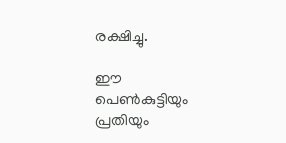രക്ഷിച്ചു.

ഈ പെൺകുട്ടിയും പ്രതിയും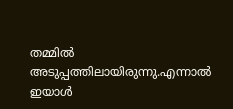തമ്മിൽ അടുപ്പത്തിലായിരുന്നു.എന്നാൽ ഇയാൾ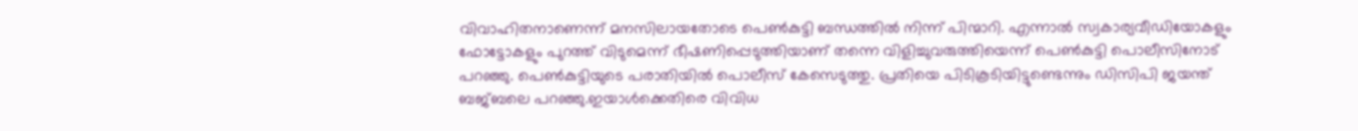വിവാഹിതനാണെന്ന് മനസിലായതോടെ പെൺകുട്ടി ബന്ധത്തിൽ നിന്ന് പിന്മാറി. എന്നാൽ സ്വകാര്യവീഡിയോകളും ഫോട്ടോകളും പുറത്ത് വിടുമെന്ന് ഭീഷണിപ്പെടുത്തിയാണ് തന്നെ വിളിച്ചുവരുത്തിയെന്ന് പെൺകുട്ടി പൊലീസിനോട് പറഞ്ഞു. പെൺകുട്ടിയുടെ പരാതിയിൽ പൊലീസ് കേസെടുത്തു. പ്രതിയെ പിടികൂടിയിട്ടുണ്ടെന്നും ഡിസിപി ജയന്ത് ബജ്ബലെ പറഞ്ഞു.ഇയാൾക്കെതിരെ വിവിധ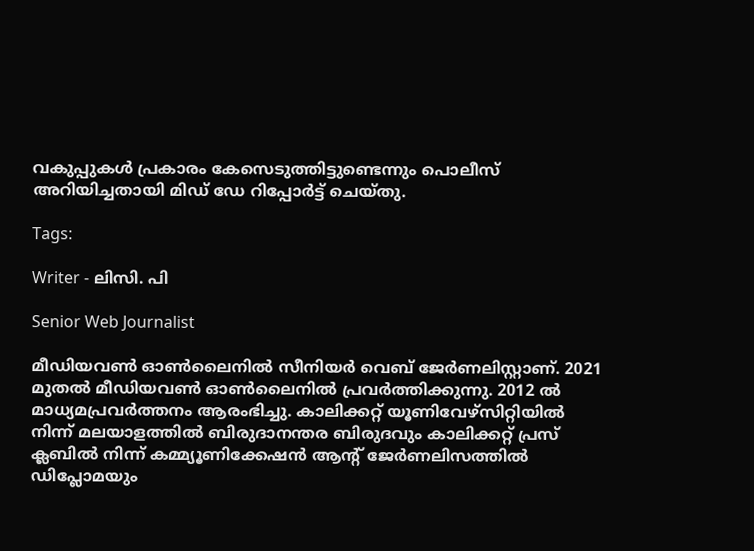വകുപ്പുകള്‍ പ്രകാരം കേസെടുത്തിട്ടുണ്ടെന്നും പൊലീസ് അറിയിച്ചതായി മിഡ് ഡേ റിപ്പോര്‍ട്ട് ചെയ്തു.

Tags:

Writer - ലിസി. പി

Senior Web Journalist

മീഡിയവൺ ഓൺലൈനിൽ സീനിയർ വെബ് ജേർണലിസ്റ്റാണ്. 2021 മുതൽ മീഡിയവൺ ഓൺലൈനിൽ പ്രവർത്തിക്കുന്നു. 2012 ല്‍ മാധ്യമപ്രവര്‍ത്തനം ആരംഭിച്ചു. കാലിക്കറ്റ് യൂണിവേഴ്‌സിറ്റിയിൽ നിന്ന് മലയാളത്തിൽ ബിരുദാനന്തര ബിരുദവും കാലിക്കറ്റ് പ്രസ് ക്ലബിൽ നിന്ന് കമ്മ്യൂണിക്കേഷൻ ആന്റ് ജേർണലിസത്തിൽ ഡിപ്ലോമയും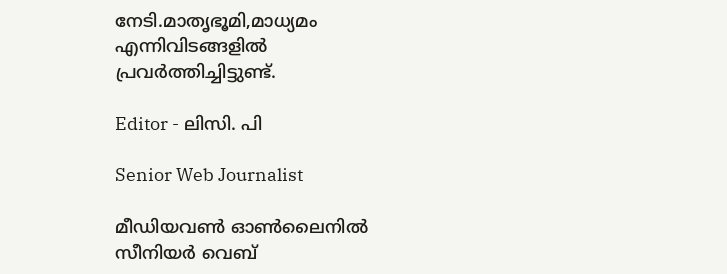നേടി.മാതൃഭൂമി,മാധ്യമം എന്നിവിടങ്ങളിൽ പ്രവർത്തിച്ചിട്ടുണ്ട്.

Editor - ലിസി. പി

Senior Web Journalist

മീഡിയവൺ ഓൺലൈനിൽ സീനിയർ വെബ്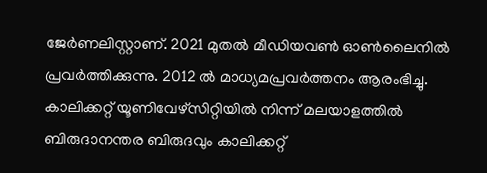ജേർണലിസ്റ്റാണ്. 2021 മുതൽ മീഡിയവൺ ഓൺലൈനിൽ പ്രവർത്തിക്കുന്നു. 2012 ല്‍ മാധ്യമപ്രവര്‍ത്തനം ആരംഭിച്ചു. കാലിക്കറ്റ് യൂണിവേഴ്‌സിറ്റിയിൽ നിന്ന് മലയാളത്തിൽ ബിരുദാനന്തര ബിരുദവും കാലിക്കറ്റ്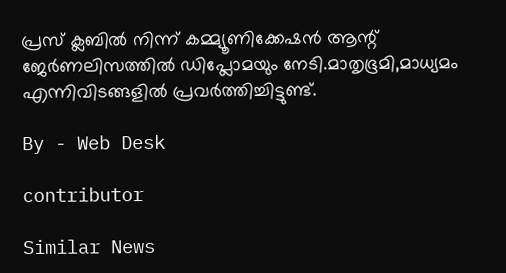പ്രസ് ക്ലബിൽ നിന്ന് കമ്മ്യൂണിക്കേഷൻ ആന്റ് ജേർണലിസത്തിൽ ഡിപ്ലോമയും നേടി.മാതൃഭൂമി,മാധ്യമം എന്നിവിടങ്ങളിൽ പ്രവർത്തിച്ചിട്ടുണ്ട്.

By - Web Desk

contributor

Similar News